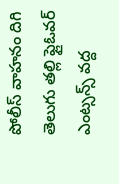పోలీస్ వాహనం దిగి తెలుగు తల్లి ఫ్లైఓవర్ ఎంట్సన్స్ వద్ద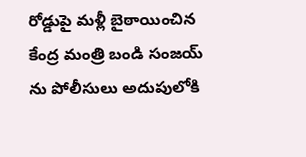రోడ్డుపై మళ్లీ బైఠాయించిన కేంద్ర మంత్రి బండి సంజయ్ ను పోలీసులు అదుపులోకి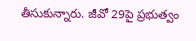తీసుకున్నారు. జీవో 29పై ప్రభుత్వం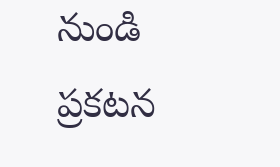నుండి ప్రకటన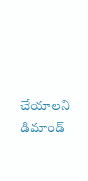చేయాలని డిమాండ్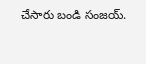చేసారు బండి సంజయ్.